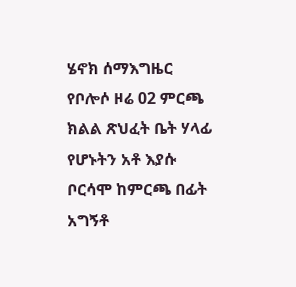ሄኖክ ሰማእግዜር የቦሎሶ ዞሬ 02 ምርጫ ክልል ጽህፈት ቤት ሃላፊ የሆኑትን አቶ እያሱ ቦርሳሞ ከምርጫ በፊት አግኝቶ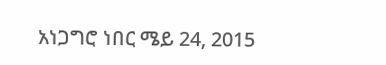አነጋግሮ ነበር ሜይ 24, 2015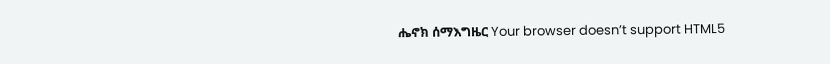ሔኖክ ሰማእግዜር Your browser doesn’t support HTML5